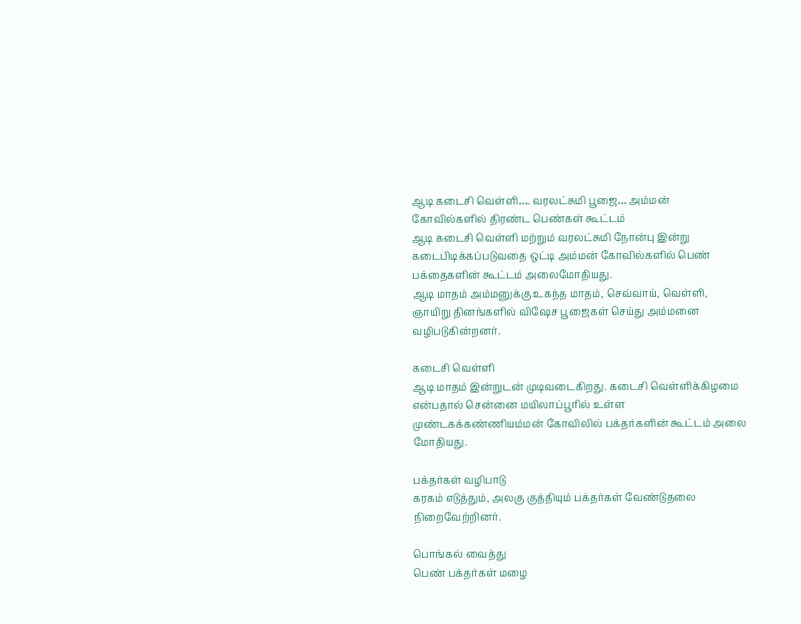ஆடி கடைசி வெள்ளி…. வரலட்சுமி பூஜை… அம்மன் கோவில்களில் திரண்ட பெண்கள் கூட்டம்
ஆடி கடைசி வெள்ளி மற்றும் வரலட்சுமி நோன்பு இன்று கடைபிடிக்கப்படுவதை ஒட்டி அம்மன் கோவில்களில் பெண் பக்தைகளின் கூட்டம் அலைமோதியது.
ஆடி மாதம் அம்மனுக்கு உகந்த மாதம், செவ்வாய், வெள்ளி, ஞாயிறு தினங்களில் விஷேச பூஜைகள் செய்து அம்மனை வழிபடுகின்றனர்.

கடைசி வெள்ளி
ஆடி மாதம் இன்றுடன் முடிவடைகிறது. கடைசி வெள்ளிக்கிழமை என்பதால் சென்னை மயிலாப்பூரில் உள்ள முண்டகக்கண்ணியம்மன் கோவிலில் பக்தர்களின் கூட்டம் அலை மோதியது.

பக்தர்கள் வழிபாடு
கரகம் எடுத்தும், அலகு குத்தியும் பக்தர்கள் வேண்டுதலை நிறைவேற்றினர்.

பொங்கல் வைத்து
பெண் பக்தர்கள் மழை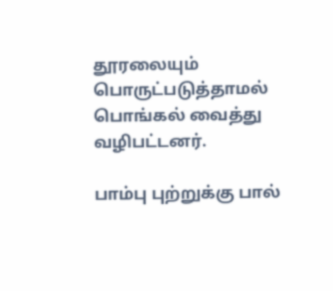தூரலையும் பொருட்படுத்தாமல் பொங்கல் வைத்து வழிபட்டனர்.

பாம்பு புற்றுக்கு பால்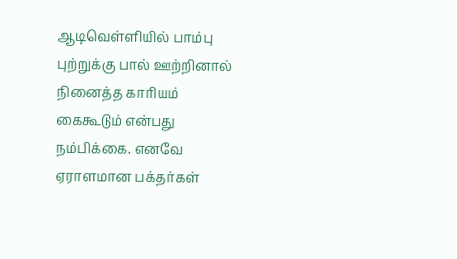ஆடிவெள்ளியில் பாம்பு புற்றுக்கு பால் ஊற்றினால் நினைத்த காரியம் கைகூடும் என்பது நம்பிக்கை. எனவே ஏராளமான பக்தர்கள்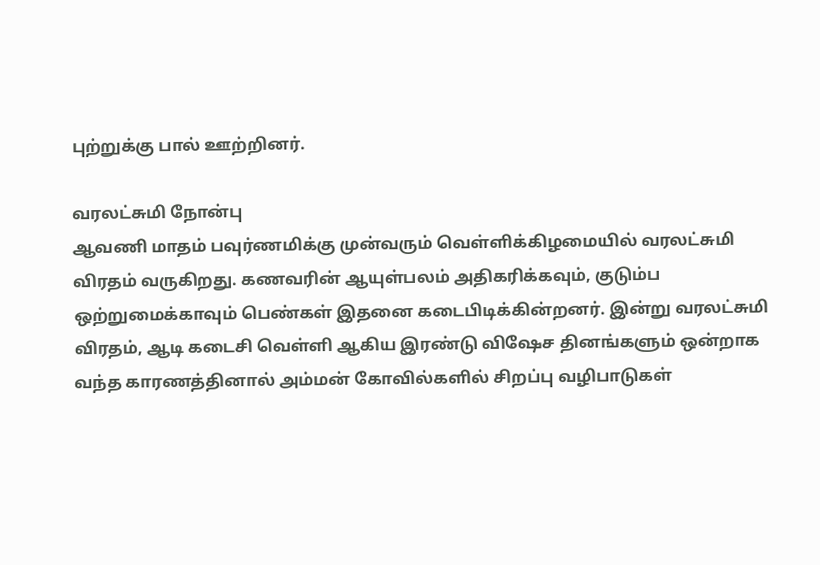புற்றுக்கு பால் ஊற்றினர்.

வரலட்சுமி நோன்பு
ஆவணி மாதம் பவுர்ணமிக்கு முன்வரும் வெள்ளிக்கிழமையில் வரலட்சுமி விரதம் வருகிறது. கணவரின் ஆயுள்பலம் அதிகரிக்கவும், குடும்ப ஒற்றுமைக்காவும் பெண்கள் இதனை கடைபிடிக்கின்றனர். இன்று வரலட்சுமி விரதம், ஆடி கடைசி வெள்ளி ஆகிய இரண்டு விஷேச தினங்களும் ஒன்றாக வந்த காரணத்தினால் அம்மன் கோவில்களில் சிறப்பு வழிபாடுகள்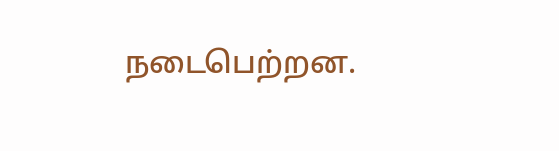நடைபெற்றன.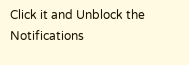Click it and Unblock the Notifications